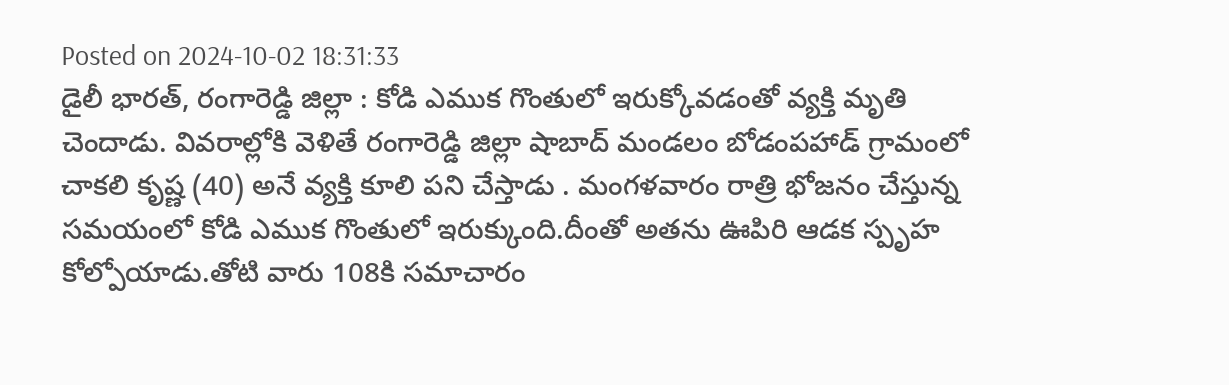Posted on 2024-10-02 18:31:33
డైలీ భారత్, రంగారెడ్డి జిల్లా : కోడి ఎముక గొంతులో ఇరుక్కోవడంతో వ్యక్తి మృతి చెందాడు. వివరాల్లోకి వెళితే రంగారెడ్డి జిల్లా షాబాద్ మండలం బోడంపహాడ్ గ్రామంలో చాకలి కృష్ణ (40) అనే వ్యక్తి కూలి పని చేస్తాడు . మంగళవారం రాత్రి భోజనం చేస్తున్న సమయంలో కోడి ఎముక గొంతులో ఇరుక్కుంది.దీంతో అతను ఊపిరి ఆడక స్పృహ కోల్పోయాడు.తోటి వారు 108కి సమాచారం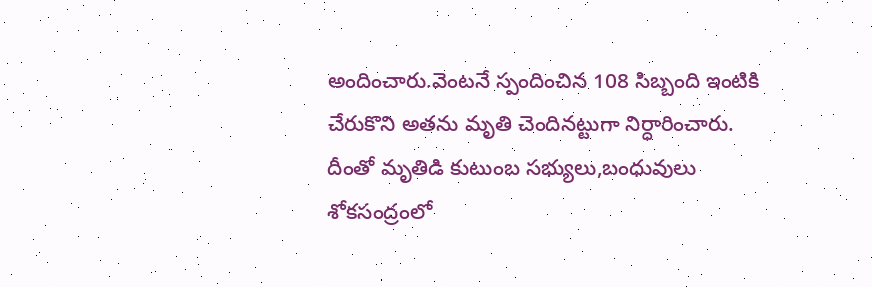అందించారు.వెంటనే స్పందించిన 108 సిబ్బంది ఇంటికి చేరుకొని అతను మృతి చెందినట్టుగా నిర్ధారించారు. దీంతో మృతిడి కుటుంబ సభ్యులు,బంధువులు శోకసంద్రంలో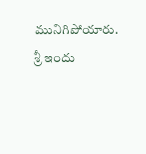మునిగిపోయారు.
శ్రీ ఇందు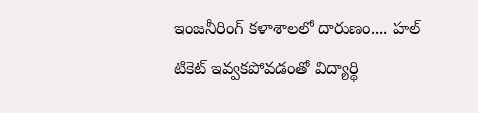ఇంజనీరింగ్ కళాశాలలో దారుణం.... హల్ టికెట్ ఇవ్వకపోవడంతో విద్యార్థి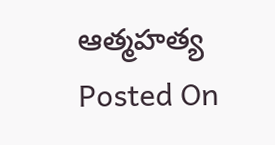ఆత్మహత్య
Posted On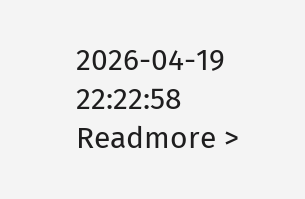2026-04-19 22:22:58
Readmore >